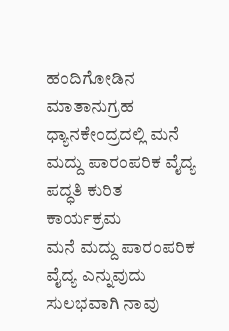ಹಂದಿಗೋಡಿನ ಮಾತಾನುಗ್ರಹ ಧ್ಯಾನಕೇಂದ್ರದಲ್ಲಿ ಮನೆ ಮದ್ದು ಪಾರಂಪರಿಕ ವೈದ್ಯ ಪದ್ಧತಿ ಕುರಿತ ಕಾರ್ಯಕ್ರಮ
ಮನೆ ಮದ್ದು ಪಾರಂಪರಿಕ ವೈದ್ಯ ಎನ್ನುವುದು ಸುಲಭವಾಗಿ ನಾವು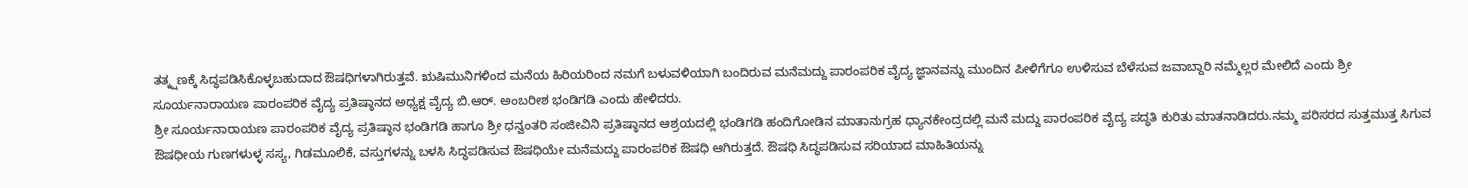ತತ್ಕ್ಷಣಕ್ಕೆ ಸಿದ್ಧಪಡಿಸಿಕೊಳ್ಳಬಹುದಾದ ಔಷಧಿಗಳಾಗಿರುತ್ತವೆ. ಋಷಿಮುನಿಗಳಿಂದ ಮನೆಯ ಹಿರಿಯರಿಂದ ನಮಗೆ ಬಳುವಳಿಯಾಗಿ ಬಂದಿರುವ ಮನೆಮದ್ದು ಪಾರಂಪರಿಕ ವೈದ್ಯ ಜ್ಞಾನವನ್ನು ಮುಂದಿನ ಪೀಳಿಗೆಗೂ ಉಳಿಸುವ ಬೆಳೆಸುವ ಜವಾಬ್ದಾರಿ ನಮ್ಮೆಲ್ಲರ ಮೇಲಿದೆ ಎಂದು ಶ್ರೀ ಸೂರ್ಯನಾರಾಯಣ ಪಾರಂಪರಿಕ ವೈದ್ಯ ಪ್ರತಿಷ್ಠಾನದ ಅಧ್ಯಕ್ಷ ವೈದ್ಯ ಬಿ.ಆರ್. ಅಂಬರೀಶ ಭಂಡಿಗಡಿ ಎಂದು ಹೇಳಿದರು.
ಶ್ರೀ ಸೂರ್ಯನಾರಾಯಣ ಪಾರಂಪರಿಕ ವೈದ್ಯ ಪ್ರತಿಷ್ಠಾನ ಭಂಡಿಗಡಿ ಹಾಗೂ ಶ್ರೀ ಧನ್ವಂತರಿ ಸಂಜೀವಿನಿ ಪ್ರತಿಷ್ಠಾನದ ಆಶ್ರಯದಲ್ಲಿ ಭಂಡಿಗಡಿ ಹಂದಿಗೋಡಿನ ಮಾತಾನುಗ್ರಹ ಧ್ಯಾನಕೇಂದ್ರದಲ್ಲಿ ಮನೆ ಮದ್ದು ಪಾರಂಪರಿಕ ವೈದ್ಯ ಪದ್ಧತಿ ಕುರಿತು ಮಾತನಾಡಿದರು.ನಮ್ಮ ಪರಿಸರದ ಸುತ್ತಮುತ್ತ ಸಿಗುವ ಔಷಧೀಯ ಗುಣಗಳುಳ್ಳ ಸಸ್ಯ, ಗಿಡಮೂಲಿಕೆ, ವಸ್ತುಗಳನ್ನು ಬಳಸಿ ಸಿದ್ಧಪಡಿಸುವ ಔಷಧಿಯೇ ಮನೆಮದ್ದು ಪಾರಂಪರಿಕ ಔಷಧಿ ಆಗಿರುತ್ತದೆ. ಔಷಧಿ ಸಿದ್ಧಪಡಿಸುವ ಸರಿಯಾದ ಮಾಹಿತಿಯನ್ನು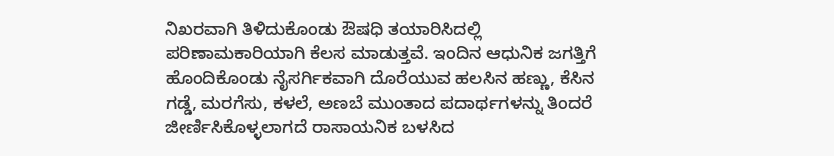ನಿಖರವಾಗಿ ತಿಳಿದುಕೊಂಡು ಔಷಧಿ ತಯಾರಿಸಿದಲ್ಲಿ ಪರಿಣಾಮಕಾರಿಯಾಗಿ ಕೆಲಸ ಮಾಡುತ್ತವೆ. ಇಂದಿನ ಆಧುನಿಕ ಜಗತ್ತಿಗೆ ಹೊಂದಿಕೊಂಡು ನೈಸರ್ಗಿಕವಾಗಿ ದೊರೆಯುವ ಹಲಸಿನ ಹಣ್ಣು, ಕೆಸಿನ ಗಡ್ಡೆ, ಮರಗೆಸು, ಕಳಲೆ, ಅಣಬೆ ಮುಂತಾದ ಪದಾರ್ಥಗಳನ್ನು ತಿಂದರೆ ಜೀರ್ಣಿಸಿಕೊಳ್ಳಲಾಗದೆ ರಾಸಾಯನಿಕ ಬಳಸಿದ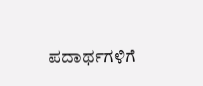ಪದಾರ್ಥಗಳಿಗೆ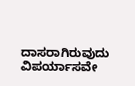ದಾಸರಾಗಿರುವುದು ವಿಪರ್ಯಾಸವೇ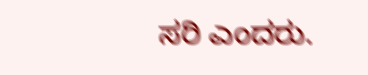ಸರಿ ಎಂದರು.